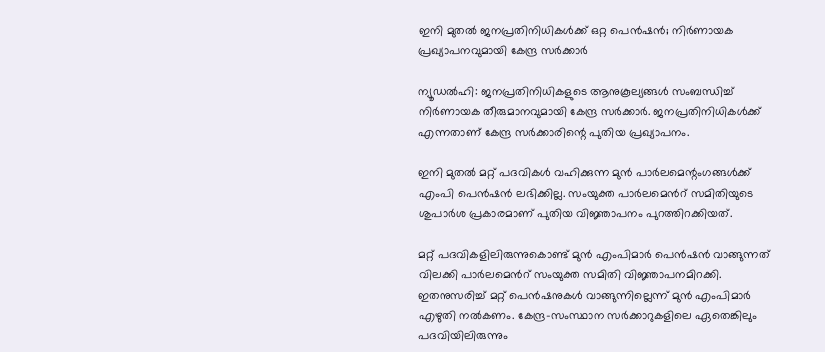ഇനി മുതല്‍ ജനപ്രതിനിധികള്‍ക്ക് ഒറ്റ പെന്‍ഷന്‍; നിര്‍ണായക പ്രഖ്യാപനവുമായി കേന്ദ്ര സര്‍ക്കാര്‍

ന്യൂഡല്‍ഹി: ജനപ്രതിനിധികളുടെ ആനുകൂല്യങ്ങള്‍ സംബന്ധിച്ച്‌ നിര്‍ണായക തീരുമാനവുമായി കേന്ദ്ര സര്‍ക്കാര്‍. ജനപ്രതിനിധികള്‍ക്ക് എന്നതാണ് കേന്ദ്ര സര്‍ക്കാരിന്റെ പുതിയ പ്രഖ്യാപനം.

ഇനി മുതല്‍ മറ്റ് പദവികള്‍ വഹിക്കുന്ന മുന്‍ പാര്‍ലമെന്റംഗങ്ങള്‍ക്ക് എംപി പെന്‍ഷന്‍ ലഭിക്കില്ല. സംയുക്ത പാര്‍ലമെന്‍റ് സമിതിയുടെ ശുപാര്‍ശ പ്രകാരമാണ് പുതിയ വിജ്ഞാപനം പുറത്തിറക്കിയത്.

മറ്റ് പദവികളിലിരുന്നുകൊണ്ട് മുന്‍ എംപിമാര്‍ പെന്‍ഷന്‍ വാങ്ങുന്നത് വിലക്കി പാ‍ര്‍ലമെന്‍റ് സംയുക്ത സമിതി വിജ്ഞാപനമിറക്കി. ഇതനുസരിച്ച്‌ മറ്റ് പെന്‍ഷനുകള്‍ വാങ്ങുന്നില്ലെന്ന് മുന്‍ എംപിമാര്‍ എഴുതി നല്‍കണം. കേന്ദ്ര-സംസ്ഥാന സര്‍ക്കാറുകളിലെ ഏതെങ്കിലും പദവിയിലിരുന്നും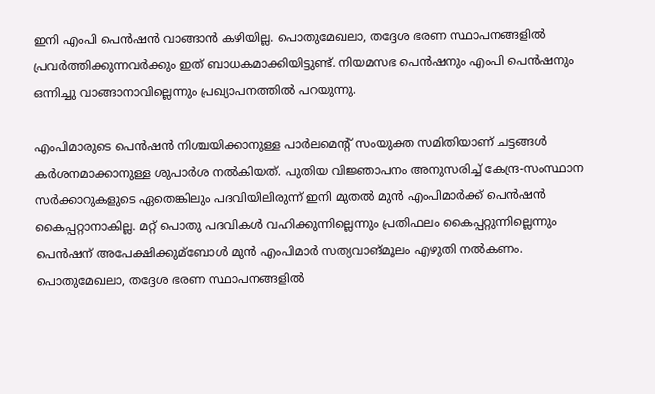ഇനി എംപി പെന്‍ഷന്‍ വാങ്ങാന്‍ കഴിയില്ല. പൊതുമേഖലാ, തദ്ദേശ ഭരണ സ്ഥാപനങ്ങളില്‍ പ്രവര്‍ത്തിക്കുന്നവര്‍ക്കും ഇത് ബാധകമാക്കിയിട്ടുണ്ട്. നിയമസഭ പെന്‍ഷനും എംപി പെന്‍ഷനും ഒന്നിച്ചു വാങ്ങാനാവില്ലെന്നും പ്രഖ്യാപനത്തില്‍ പറയുന്നു.

എംപിമാരുടെ പെന്‍ഷന്‍ നിശ്ചയിക്കാനുള്ള പാര്‍ലമെന്‍റ് സംയുക്ത സമിതിയാണ് ചട്ടങ്ങള്‍ കര്‍ശനമാക്കാനുള്ള ശുപാര്‍ശ നല്‍കിയത്. പുതിയ വിജ്ഞാപനം അനുസരിച്ച്‌ കേന്ദ്ര-സംസ്ഥാന സര്‍ക്കാറുകളുടെ ഏതെങ്കിലും പദവിയിലിരുന്ന് ഇനി മുതല്‍ മുന്‍ എംപിമാര്‍ക്ക് പെന്‍ഷന്‍ കൈപ്പറ്റാനാകില്ല. മറ്റ് പൊതു പദവികള്‍ വഹിക്കുന്നില്ലെന്നും പ്രതിഫലം കൈപ്പറ്റുന്നില്ലെന്നും പെന്‍ഷന് അപേക്ഷിക്കുമ്ബോള്‍ മുന്‍ എംപിമാര്‍ സത്യവാങ്മൂലം എഴുതി നല്‍കണം. പൊതുമേഖലാ, തദ്ദേശ ഭരണ സ്ഥാപനങ്ങളില്‍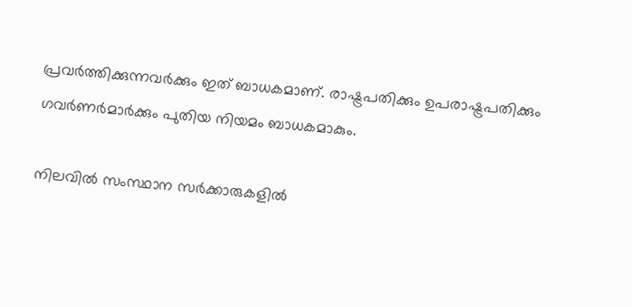പ്രവര്‍ത്തിക്കുന്നവര്‍ക്കും ഇത് ബാധകമാണ്. രാഷ്ട്രപതിക്കും ഉപരാഷ്ട്രപതിക്കും ഗവര്‍ണര്‍മാര്‍ക്കും പുതിയ നിയമം ബാധകമാകും.

നിലവില്‍ സംസ്ഥാന സര്‍ക്കാരുകളില്‍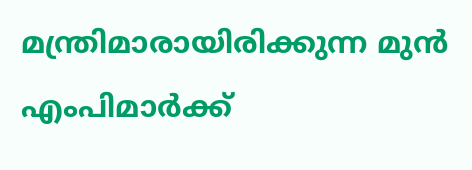മന്ത്രിമാരായിരിക്കുന്ന മുന്‍ എംപിമാര്‍ക്ക്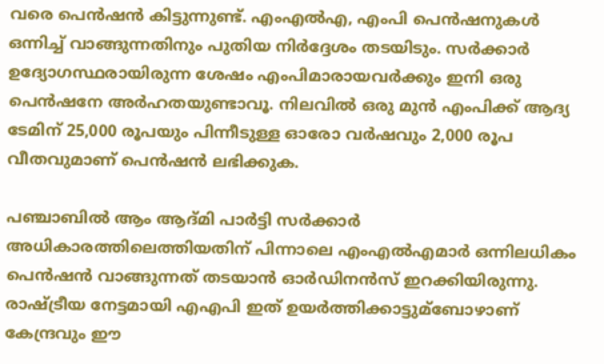വരെ പെന്‍ഷന്‍ കിട്ടുന്നുണ്ട്. എംഎല്‍എ, എംപി പെന്‍ഷനുകള്‍ ഒന്നിച്ച്‌ വാങ്ങുന്നതിനും പുതിയ നിര്‍ദ്ദേശം തടയിടും. സര്‍ക്കാര്‍ ഉദ്യോഗസ്ഥരായിരുന്ന ശേഷം എംപിമാരായവര്‍ക്കും ഇനി ഒരു പെന്‍ഷനേ അര്‍ഹതയുണ്ടാവൂ. നിലവില്‍ ഒരു മുന്‍ എംപിക്ക് ആദ്യ ടേമിന് 25,000 രൂപയും പിന്നീടുള്ള ഓരോ വര്‍ഷവും 2,000 രൂപ വീതവുമാണ് പെന്‍ഷന്‍ ലഭിക്കുക.

പഞ്ചാബില്‍ ആം ആദ്‍മി പാര്‍ട്ടി സര്‍ക്കാര്‍ അധികാരത്തിലെത്തിയതിന് പിന്നാലെ എംഎല്‍എമാര്‍ ഒന്നിലധികം പെന്‍ഷന്‍ വാങ്ങുന്നത് തടയാന്‍ ഓര്‍ഡിനന്‍സ് ഇറക്കിയിരുന്നു. രാഷ്ട്രീയ നേട്ടമായി എഎപി ഇത് ഉയര്‍ത്തിക്കാട്ടുമ്ബോഴാണ് കേന്ദ്രവും ഈ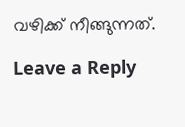വഴിക്ക് നീങ്ങുന്നത്.

Leave a Reply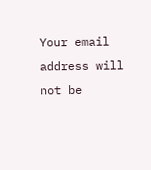Your email address will not be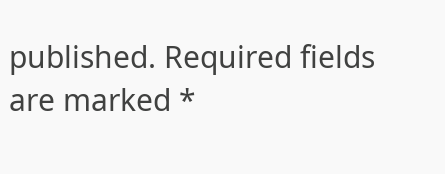published. Required fields are marked *